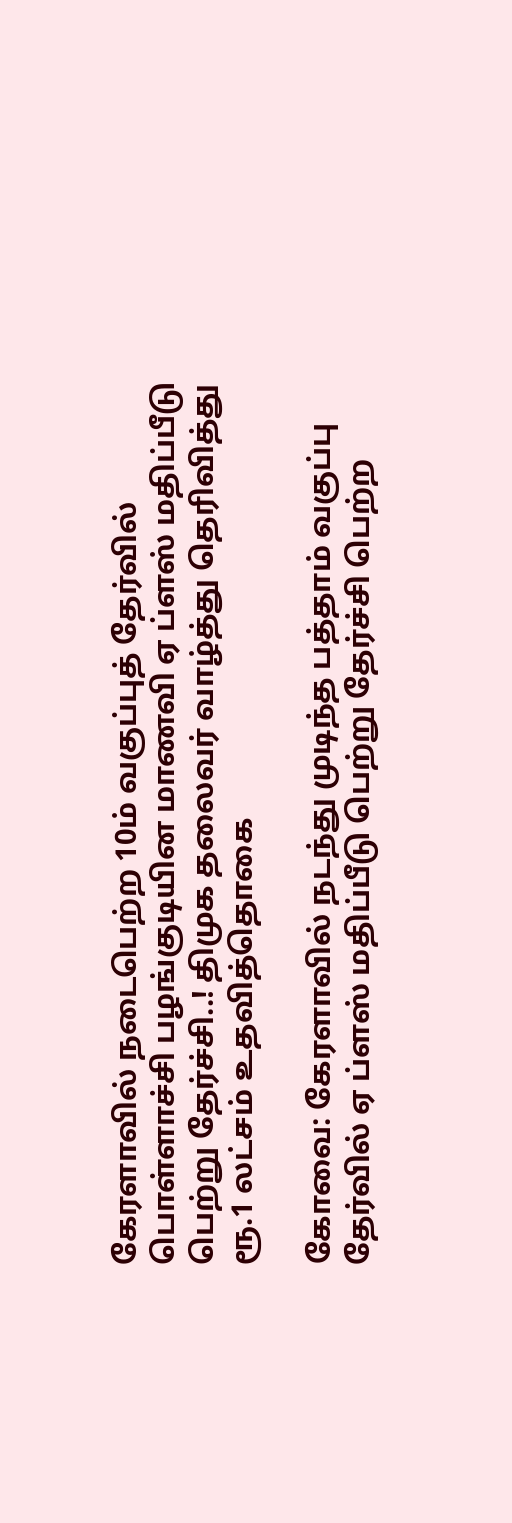கேரளாவில் நடைபெற்ற 10ம் வகுப்புத் தேர்வில் பொள்ளாச்சி பழங்குடியின மாணவி ஏ ப்ளஸ் மதிப்பீடு பெற்று தேர்ச்சி..! திமுக தலைவர் வாழ்த்து தெரிவித்து ரூ.1 லட்சம் உதவித்தொகை

கோவை: கேரளாவில் நடந்து முடிந்த பத்தாம் வகுப்பு தேர்வில் ஏ ப்ளஸ் மதிப்பீடு பெற்று தேர்ச்சி பெற்ற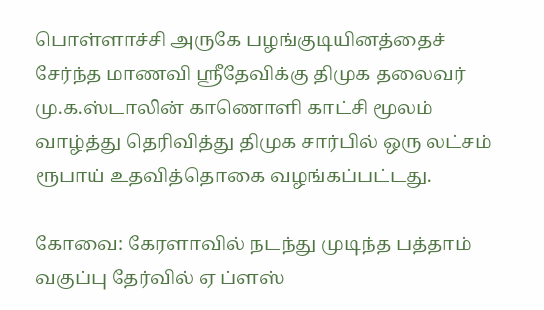பொள்ளாச்சி அருகே பழங்குடியினத்தைச் சேர்ந்த மாணவி ஸ்ரீதேவிக்கு திமுக தலைவர் மு.க.ஸ்டாலின் காணொளி காட்சி மூலம் வாழ்த்து தெரிவித்து திமுக சார்பில் ஒரு லட்சம் ரூபாய் உதவித்தொகை வழங்கப்பட்டது.

கோவை: கேரளாவில் நடந்து முடிந்த பத்தாம் வகுப்பு தேர்வில் ஏ ப்ளஸ்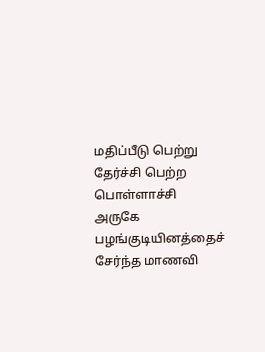மதிப்பீடு பெற்று தேர்ச்சி பெற்ற பொள்ளாச்சி அருகே பழங்குடியினத்தைச் சேர்ந்த மாணவி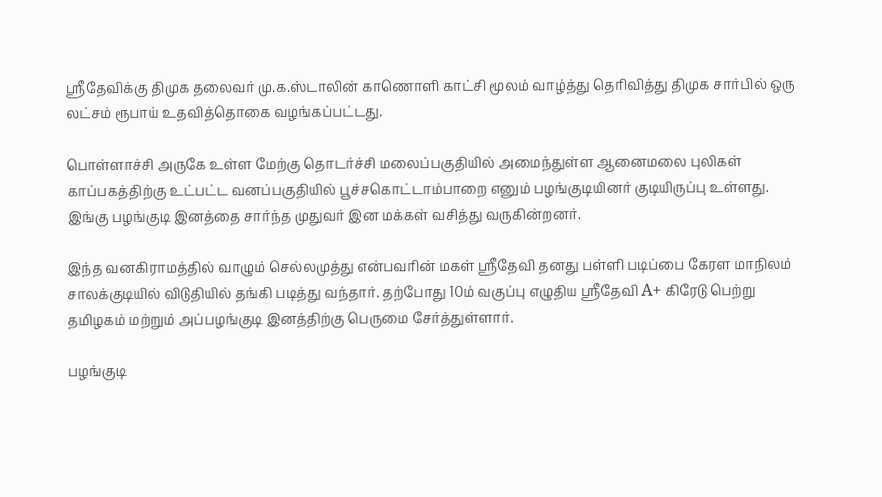ஸ்ரீதேவிக்கு திமுக தலைவர் மு.க.ஸ்டாலின் காணொளி காட்சி மூலம் வாழ்த்து தெரிவித்து திமுக சார்பில் ஒரு லட்சம் ரூபாய் உதவித்தொகை வழங்கப்பட்டது.

பொள்ளாச்சி அருகே உள்ள மேற்கு தொடர்ச்சி மலைப்பகுதியில் அமைந்துள்ள ஆனைமலை புலிகள் காப்பகத்திற்கு உட்பட்ட வனப்பகுதியில் பூச்சகொட்டாம்பாறை எனும் பழங்குடியினர் குடியிருப்பு உள்ளது. இங்கு பழங்குடி இனத்தை சார்ந்த முதுவர் இன மக்கள் வசித்து வருகின்றனர்.

இந்த வனகிராமத்தில் வாழும் செல்லமுத்து என்பவரின் மகள் ஸ்ரீதேவி தனது பள்ளி படிப்பை கேரள மாநிலம் சாலக்குடியில் விடுதியில் தங்கி படித்து வந்தார். தற்போது 10ம் வகுப்பு எழுதிய ஸ்ரீதேவி A+ கிரேடு பெற்று தமிழகம் மற்றும் அப்பழங்குடி இனத்திற்கு பெருமை சேர்த்துள்ளார்.

பழங்குடி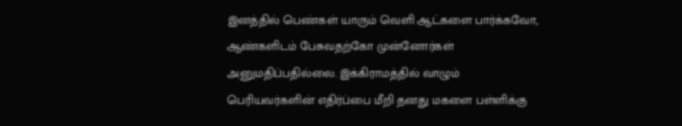இனத்தில் பெண்கள் யாரும் வெளி ஆட்களை பார்க்கவோ, ஆண்களிடம் பேசுவதற்கோ முன்னோர்கள் அனுமதிப்பதில்லை. இக்கிராமத்தில் வாழும் பெரியவர்களின் எதிர்ப்பை மீறி தனது மகளை பள்ளிக்கு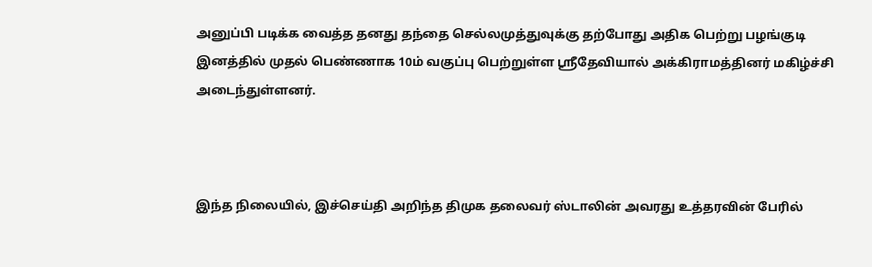அனுப்பி படிக்க வைத்த தனது தந்தை செல்லமுத்துவுக்கு தற்போது அதிக பெற்று பழங்குடி இனத்தில் முதல் பெண்ணாக 10ம் வகுப்பு பெற்றுள்ள ஸ்ரீதேவியால் அக்கிராமத்தினர் மகிழ்ச்சி அடைந்துள்ளனர்.



இந்த நிலையில், இச்செய்தி அறிந்த திமுக தலைவர் ஸ்டாலின் அவரது உத்தரவின் பேரில்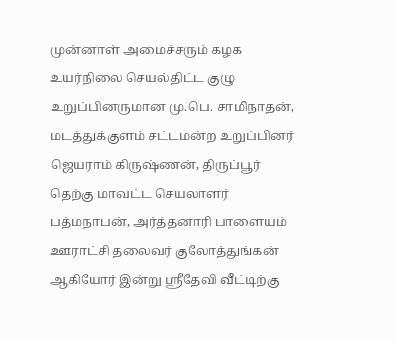முன்னாள் அமைச்சரும் கழக உயர்நிலை செயல்திட்ட குழு உறுப்பினருமான மு.பெ. சாமிநாதன், மடத்துக்குளம் சட்டமன்ற உறுப்பினர் ஜெயராம் கிருஷ்ணன், திருப்பூர் தெற்கு மாவட்ட செயலாளர் பத்மநாபன், அர்த்தனாரி பாளையம் ஊராட்சி தலைவர் குலோத்துங்கன் ஆகியோர் இன்று ஸ்ரீதேவி வீட்டிற்கு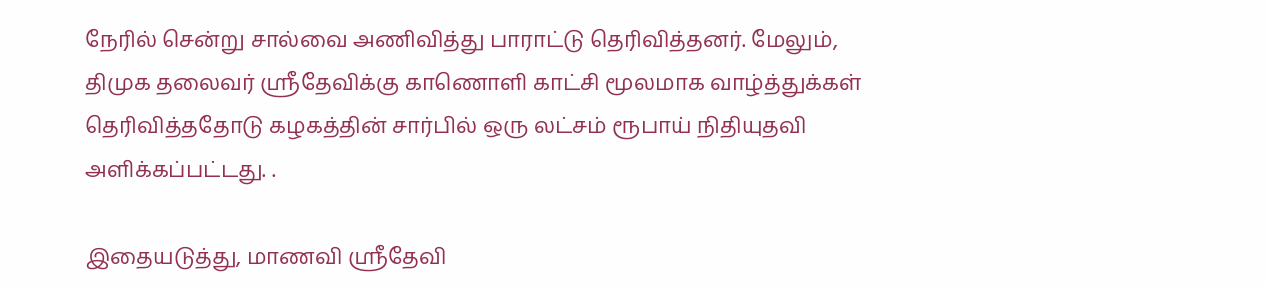நேரில் சென்று சால்வை அணிவித்து பாராட்டு தெரிவித்தனர். மேலும், திமுக தலைவர் ஸ்ரீதேவிக்கு காணொளி காட்சி மூலமாக வாழ்த்துக்கள் தெரிவித்ததோடு கழகத்தின் சார்பில் ஒரு லட்சம் ரூபாய் நிதியுதவி அளிக்கப்பட்டது. .

இதையடுத்து, மாணவி ஸ்ரீதேவி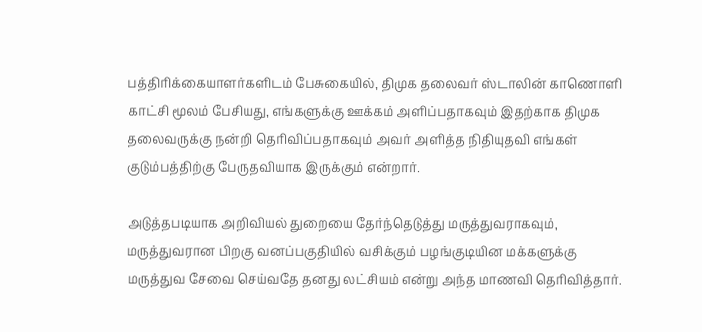பத்திரிக்கையாளர்களிடம் பேசுகையில், திமுக தலைவர் ஸ்டாலின் காணொளி காட்சி மூலம் பேசியது, எங்களுக்கு ஊக்கம் அளிப்பதாகவும் இதற்காக திமுக தலைவருக்கு நன்றி தெரிவிப்பதாகவும் அவர் அளித்த நிதியுதவி எங்கள் குடும்பத்திற்கு பேருதவியாக இருக்கும் என்றார்.

அடுத்தபடியாக அறிவியல் துறையை தேர்ந்தெடுத்து மருத்துவராகவும், மருத்துவரான பிறகு வனப்பகுதியில் வசிக்கும் பழங்குடியின மக்களுக்கு மருத்துவ சேவை செய்வதே தனது லட்சியம் என்று அந்த மாணவி தெரிவித்தார்.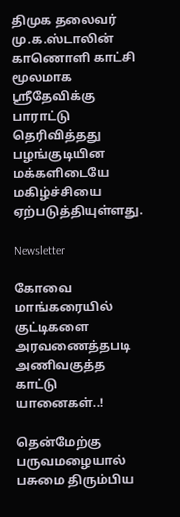திமுக தலைவர் மு.க.ஸ்டாலின் காணொளி காட்சி மூலமாக ஸ்ரீதேவிக்கு பாராட்டு தெரிவித்தது பழங்குடியின மக்களிடையே மகிழ்ச்சியை ஏற்படுத்தியுள்ளது.

Newsletter

கோவை மாங்கரையில் குட்டிகளை அரவணைத்தபடி அணிவகுத்த காட்டு யானைகள்..!

தென்மேற்கு பருவமழையால் பசுமை திரும்பிய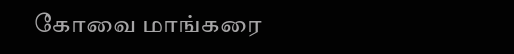கோவை மாங்கரை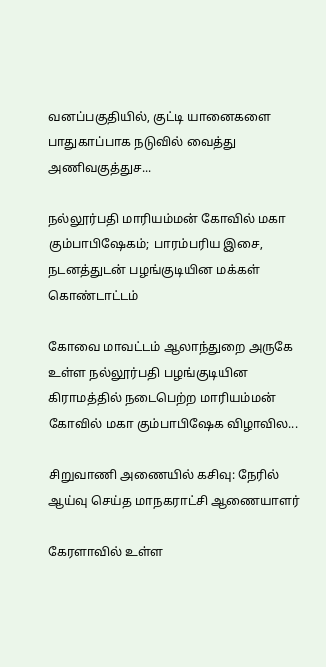வனப்பகுதியில், குட்டி யானைகளை பாதுகாப்பாக நடுவில் வைத்து அணிவகுத்துச...

நல்லூர்பதி மாரியம்மன் கோவில் மகா கும்பாபிஷேகம்; பாரம்பரிய இசை, நடனத்துடன் பழங்குடியின மக்கள் கொண்டாட்டம்

கோவை மாவட்டம் ஆலாந்துறை அருகே உள்ள நல்லூர்பதி பழங்குடியின கிராமத்தில் நடைபெற்ற மாரியம்மன் கோவில் மகா கும்பாபிஷேக விழாவில...

சிறுவாணி அணையில் கசிவு: நேரில் ஆய்வு செய்த மாநகராட்சி ஆணையாளர்

கேரளாவில் உள்ள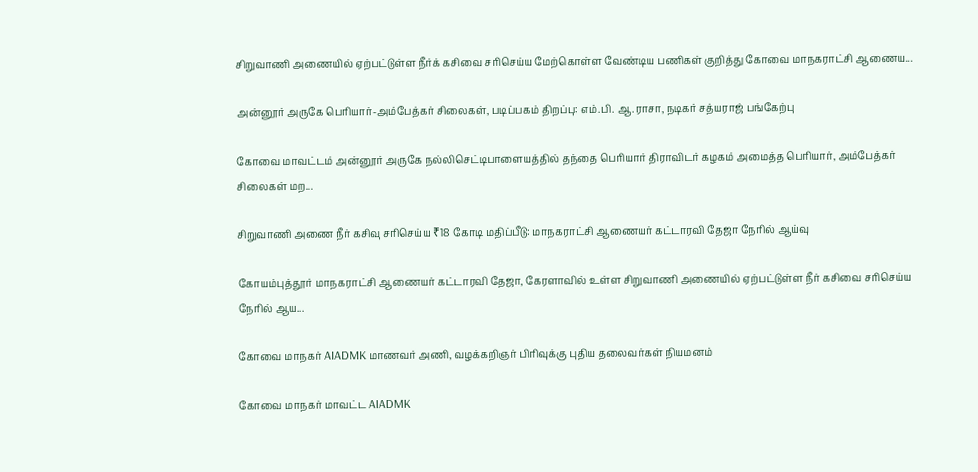சிறுவாணி அணையில் ஏற்பட்டுள்ள நீர்க் கசிவை சரிசெய்ய மேற்கொள்ள வேண்டிய பணிகள் குறித்து கோவை மாநகராட்சி ஆணைய...

அன்னூர் அருகே பெரியார்-அம்பேத்கர் சிலைகள், படிப்பகம் திறப்பு: எம்.பி. ஆ.ராசா, நடிகர் சத்யராஜ் பங்கேற்பு

கோவை மாவட்டம் அன்னூர் அருகே நல்லிசெட்டிபாளையத்தில் தந்தை பெரியார் திராவிடர் கழகம் அமைத்த பெரியார், அம்பேத்கர் சிலைகள் மற...

சிறுவாணி அணை நீர் கசிவு சரிசெய்ய ₹18 கோடி மதிப்பீடு: மாநகராட்சி ஆணையர் கட்டாரவி தேஜா நேரில் ஆய்வு

கோயம்புத்தூர் மாநகராட்சி ஆணையர் கட்டாரவி தேஜா, கேரளாவில் உள்ள சிறுவாணி அணையில் ஏற்பட்டுள்ள நீர் கசிவை சரிசெய்ய நேரில் ஆய...

கோவை மாநகர் AIADMK மாணவர் அணி, வழக்கறிஞர் பிரிவுக்கு புதிய தலைவர்கள் நியமனம்

கோவை மாநகர் மாவட்ட AIADMK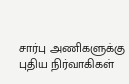சார்பு அணிகளுக்கு புதிய நிர்வாகிகள்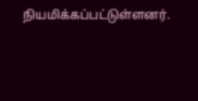நியமிக்கப்பட்டுள்ளனர்.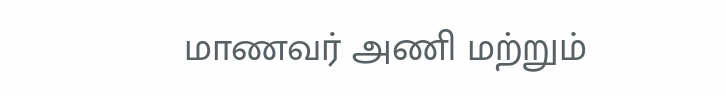மாணவர் அணி மற்றும்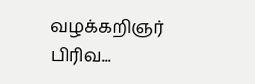வழக்கறிஞர் பிரிவ...